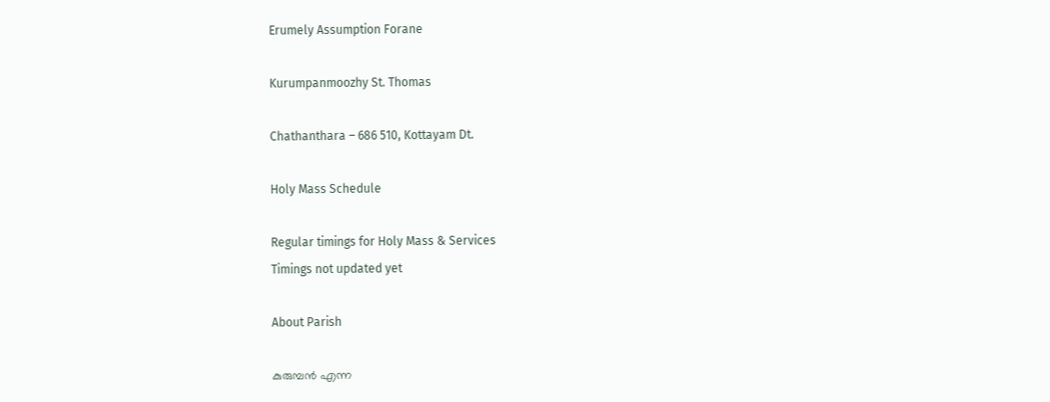Erumely Assumption Forane

Kurumpanmoozhy St. Thomas

Chathanthara – 686 510, Kottayam Dt.

Holy Mass Schedule

Regular timings for Holy Mass & Services
Timings not updated yet

About Parish

കുരുമ്പന്‍ എന്ന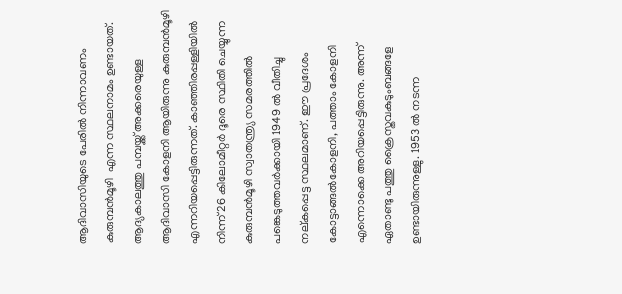ആദിവാസിയുടെ പേരില്‍ നിന്നാവണം കുരുമ്പന്‍മൂഴി  എന്ന സ്ഥലനാമം ഉണ്ടായത്. ആദ്യകാലത്തു പമ്പയ്ക്ക് അക്കരെയുള്ള ആദിവാസി കോളനി ആയിരുന്നു കുരുമ്പന്‍മൂഴി എന്നറിയപ്പെട്ടിരുന്നത്. കാഞ്ഞിരപ്പള്ളിയില്‍ നിന്ന് 26 കിലോമീറ്റര്‍ ദൂരെ സ്ഥിതി ചെയ്യുന്ന കുരുമ്പന്‍മൂഴി സ്വാതന്ത്ര്യ സമരത്തില്‍ പങ്കെടുത്തവര്‍ക്കായി 1949 ല്‍ വീതിച്ചു നല്കപ്പെട്ട സ്ഥലമാണ്. ഈ പ്രദേശം കോട്ടാങ്ങല്‍കോളനി, പത്താം കോളനി എന്നൊക്കെ അറിയപ്പെട്ടിരുന്നു. അന്ന് ഏതാണ്ടു പത്തു ക്രൈസ്തവകുടുംബങ്ങളേ ഉണ്ടായിരുന്നുള്ളു. 1953 ല്‍ നടന്ന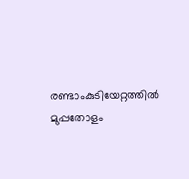രണ്ടാംകുടിയേറ്റത്തില്‍ മുപ്പതോളം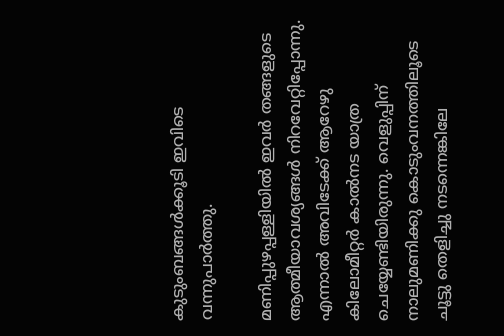കുടുംബങ്ങള്‍ക്കൂടി ഇവിടെ വന്നുപാര്‍ത്തു.

മണിപ്പുഴപ്പള്ളിയില്‍ ഇവര്‍ തങ്ങളുടെ ആത്മീയാവശ്യങ്ങള്‍ നിറവേറ്റിപ്പോന്നു. എന്നാല്‍ അവിടേക്ക് ആറേഴു കിലോമീറ്റര്‍ കാല്‍നട യാത്ര ചെയ്യേണ്ടിയിരുന്നു. വെളുപ്പിന് നാലുമണിക്കു കൊടുംവനത്തിലൂടെ ചൂട്ടു തെളിച്ചു നടന്നെങ്കിലേ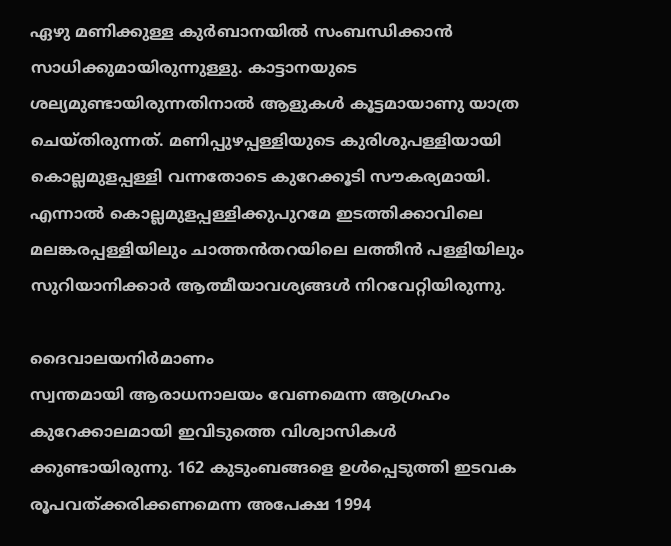ഏഴു മണിക്കുള്ള കുര്‍ബാനയില്‍ സംബന്ധിക്കാന്‍ സാധിക്കുമായിരുന്നുള്ളു. കാട്ടാനയുടെ ശല്യമുണ്ടായിരുന്നതിനാല്‍ ആളുകള്‍ കൂട്ടമായാണു യാത്ര ചെയ്തിരുന്നത്. മണിപ്പുഴപ്പള്ളിയുടെ കുരിശുപള്ളിയായി കൊല്ലമുളപ്പള്ളി വന്നതോടെ കുറേക്കൂടി സൗകര്യമായി. എന്നാല്‍ കൊല്ലമുളപ്പള്ളിക്കുപുറമേ ഇടത്തിക്കാവിലെ മലങ്കരപ്പള്ളിയിലും ചാത്തന്‍തറയിലെ ലത്തീന്‍ പള്ളിയിലും സുറിയാനിക്കാര്‍ ആത്മീയാവശ്യങ്ങള്‍ നിറവേറ്റിയിരുന്നു.

ദൈവാലയനിര്‍മാണം
സ്വന്തമായി ആരാധനാലയം വേണമെന്ന ആഗ്രഹം കുറേക്കാലമായി ഇവിടുത്തെ വിശ്വാസികള്‍ ക്കുണ്ടായിരുന്നു. 162 കുടുംബങ്ങളെ ഉള്‍പ്പെടുത്തി ഇടവക രൂപവത്ക്കരിക്കണമെന്ന അപേക്ഷ 1994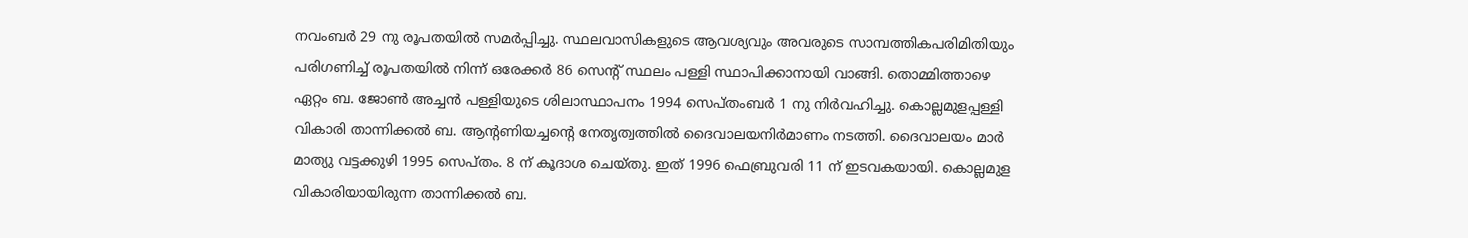നവംബര്‍ 29 നു രൂപതയില്‍ സമര്‍പ്പിച്ചു. സ്ഥലവാസികളുടെ ആവശ്യവും അവരുടെ സാമ്പത്തികപരിമിതിയും പരിഗണിച്ച് രൂപതയില്‍ നിന്ന് ഒരേക്കര്‍ 86 സെന്‍റ് സ്ഥലം പള്ളി സ്ഥാപിക്കാനായി വാങ്ങി. തൊമ്മിത്താഴെ ഏറ്റം ബ. ജോണ്‍ അച്ചന്‍ പള്ളിയുടെ ശിലാസ്ഥാപനം 1994 സെപ്തംബര്‍ 1 നു നിര്‍വഹിച്ചു. കൊല്ലമുളപ്പള്ളി വികാരി താന്നിക്കല്‍ ബ. ആന്‍റണിയച്ചന്‍റെ നേതൃത്വത്തില്‍ ദൈവാലയനിര്‍മാണം നടത്തി. ദൈവാലയം മാര്‍ മാത്യു വട്ടക്കുഴി 1995 സെപ്തം. 8 ന് കൂദാശ ചെയ്തു. ഇത് 1996 ഫെബ്രുവരി 11 ന് ഇടവകയായി. കൊല്ലമുള വികാരിയായിരുന്ന താന്നിക്കല്‍ ബ.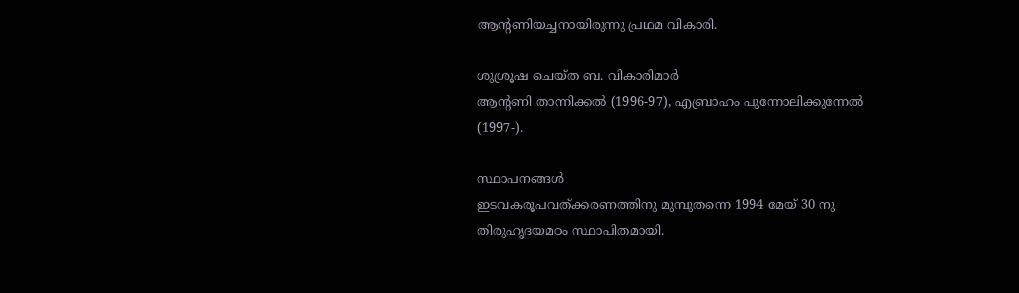ആന്‍റണിയച്ചനായിരുന്നു പ്രഥമ വികാരി.

ശുശ്രൂഷ ചെയ്ത ബ. വികാരിമാര്‍
ആന്‍റണി താന്നിക്കല്‍ (1996-97), എബ്രാഹം പുന്നോലിക്കുന്നേല്‍ (1997-).

സ്ഥാപനങ്ങള്‍
ഇടവകരൂപവത്ക്കരണത്തിനു മുമ്പുതന്നെ 1994 മേയ് 30 നു തിരുഹൃദയമഠം സ്ഥാപിതമായി.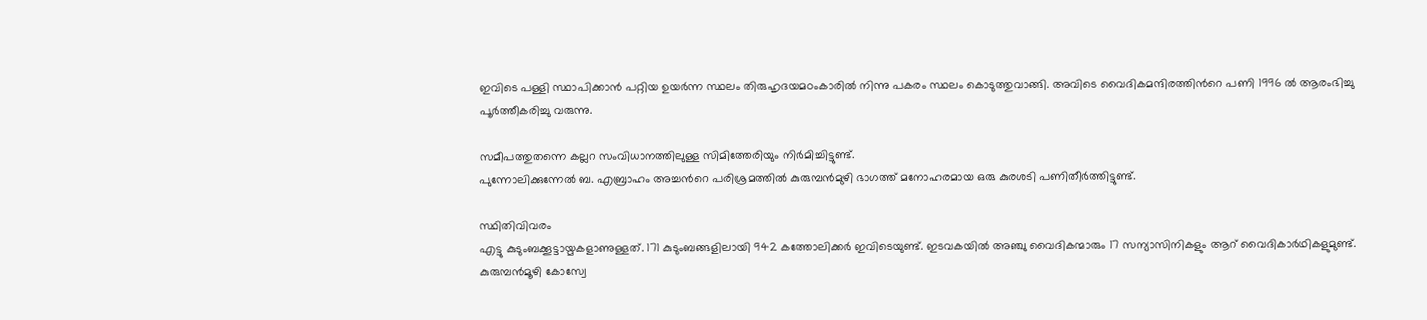ഇവിടെ പള്ളി സ്ഥാപിക്കാന്‍ പറ്റിയ ഉയര്‍ന്ന സ്ഥലം തിരുഹൃദയമഠംകാരില്‍ നിന്നു പകരം സ്ഥലം കൊടുത്തുവാങ്ങി. അവിടെ വൈദികമന്ദിരത്തിന്‍റെ പണി 1996 ല്‍ ആരംഭിച്ചു പൂര്‍ത്തീകരിച്ചു വരുന്നു.

സമീപത്തുതന്നെ കല്ലറ സംവിധാനത്തിലുള്ള സിമിത്തേരിയും നിര്‍മിച്ചിട്ടുണ്ട്.
പുന്നോലിക്കുന്നേല്‍ ബ. എബ്രാഹം അച്ചന്‍റെ പരിശ്രമത്തില്‍ കുരുമ്പന്‍മുഴി ഭാഗത്ത് മനോഹരമായ ഒരു കുരശടി പണിതീര്‍ത്തിട്ടുണ്ട്.

സ്ഥിതിവിവരം
എട്ടു കുടുംബക്കൂട്ടായ്മകളാണുള്ളത്. 171 കുടുംബങ്ങളിലായി 942 കത്തോലിക്കര്‍ ഇവിടെയുണ്ട്. ഇടവകയില്‍ അഞ്ചു വൈദികന്മാരും 17 സന്യാസിനികളും ആറ് വൈദികാര്‍ഥികളുമുണ്ട്.
കുരുമ്പന്‍മൂഴി കോസ്വേ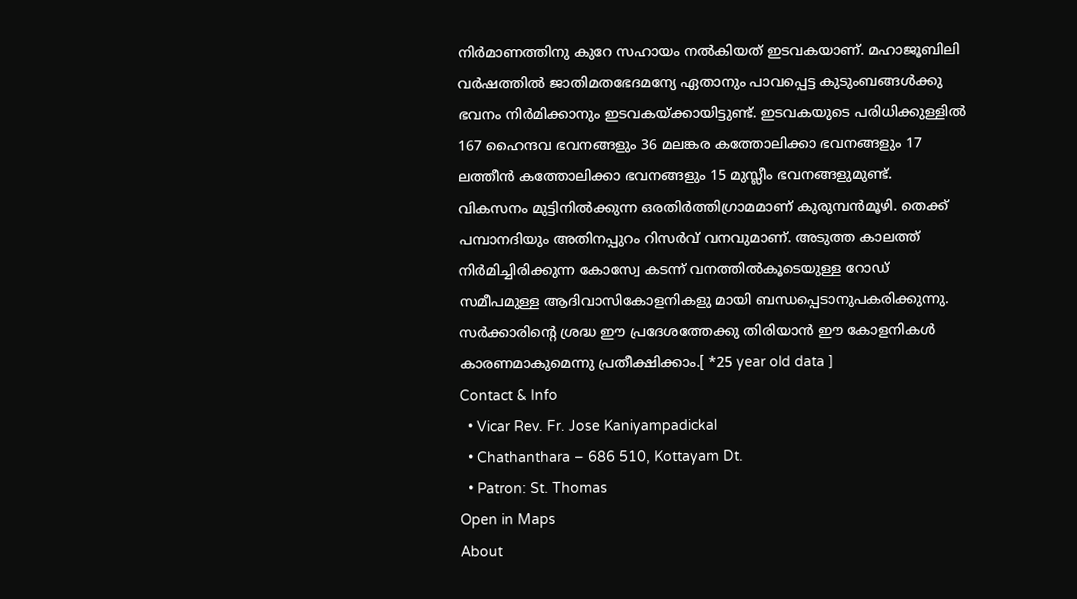നിര്‍മാണത്തിനു കുറേ സഹായം നല്‍കിയത് ഇടവകയാണ്. മഹാജൂബിലി വര്‍ഷത്തില്‍ ജാതിമതഭേദമന്യേ ഏതാനും പാവപ്പെട്ട കുടുംബങ്ങള്‍ക്കു ഭവനം നിര്‍മിക്കാനും ഇടവകയ്ക്കായിട്ടുണ്ട്. ഇടവകയുടെ പരിധിക്കുള്ളില്‍ 167 ഹൈന്ദവ ഭവനങ്ങളും 36 മലങ്കര കത്തോലിക്കാ ഭവനങ്ങളും 17 ലത്തീന്‍ കത്തോലിക്കാ ഭവനങ്ങളും 15 മുസ്ലീം ഭവനങ്ങളുമുണ്ട്.
വികസനം മുട്ടിനില്‍ക്കുന്ന ഒരതിര്‍ത്തിഗ്രാമമാണ് കുരുമ്പന്‍മൂഴി. തെക്ക് പമ്പാനദിയും അതിനപ്പുറം റിസര്‍വ് വനവുമാണ്. അടുത്ത കാലത്ത് നിര്‍മിച്ചിരിക്കുന്ന കോസ്വേ കടന്ന് വനത്തില്‍കൂടെയുള്ള റോഡ് സമീപമുള്ള ആദിവാസികോളനികളു മായി ബന്ധപ്പെടാനുപകരിക്കുന്നു. സര്‍ക്കാരിന്‍റെ ശ്രദ്ധ ഈ പ്രദേശത്തേക്കു തിരിയാന്‍ ഈ കോളനികള്‍ കാരണമാകുമെന്നു പ്രതീക്ഷിക്കാം.[ *25 year old data ]
Contact & Info
  • Vicar Rev. Fr. Jose Kaniyampadickal
  • Chathanthara – 686 510, Kottayam Dt.
  • Patron: St. Thomas
Open in Maps
About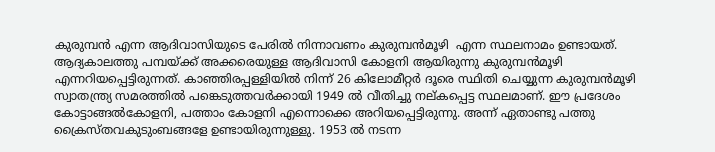കുരുമ്പന്‍ എന്ന ആദിവാസിയുടെ പേരില്‍ നിന്നാവണം കുരുമ്പന്‍മൂഴി  എന്ന സ്ഥലനാമം ഉണ്ടായത്. ആദ്യകാലത്തു പമ്പയ്ക്ക് അക്കരെയുള്ള ആദിവാസി കോളനി ആയിരുന്നു കുരുമ്പന്‍മൂഴി എന്നറിയപ്പെട്ടിരുന്നത്. കാഞ്ഞിരപ്പള്ളിയില്‍ നിന്ന് 26 കിലോമീറ്റര്‍ ദൂരെ സ്ഥിതി ചെയ്യുന്ന കുരുമ്പന്‍മൂഴി സ്വാതന്ത്ര്യ സമരത്തില്‍ പങ്കെടുത്തവര്‍ക്കായി 1949 ല്‍ വീതിച്ചു നല്കപ്പെട്ട സ്ഥലമാണ്. ഈ പ്രദേശം കോട്ടാങ്ങല്‍കോളനി, പത്താം കോളനി എന്നൊക്കെ അറിയപ്പെട്ടിരുന്നു. അന്ന് ഏതാണ്ടു പത്തു ക്രൈസ്തവകുടുംബങ്ങളേ ഉണ്ടായിരുന്നുള്ളു. 1953 ല്‍ നടന്ന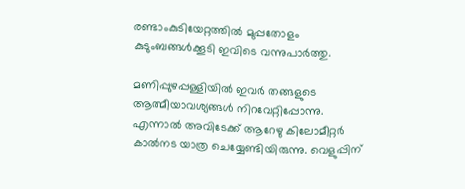രണ്ടാംകുടിയേറ്റത്തില്‍ മുപ്പതോളം കുടുംബങ്ങള്‍ക്കൂടി ഇവിടെ വന്നുപാര്‍ത്തു.

മണിപ്പുഴപ്പള്ളിയില്‍ ഇവര്‍ തങ്ങളുടെ ആത്മീയാവശ്യങ്ങള്‍ നിറവേറ്റിപ്പോന്നു. എന്നാല്‍ അവിടേക്ക് ആറേഴു കിലോമീറ്റര്‍ കാല്‍നട യാത്ര ചെയ്യേണ്ടിയിരുന്നു. വെളുപ്പിന്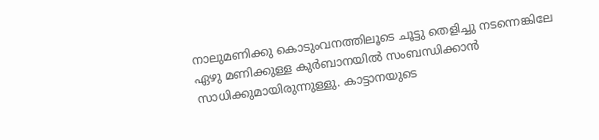നാലുമണിക്കു കൊടുംവനത്തിലൂടെ ചൂട്ടു തെളിച്ചു നടന്നെങ്കിലേ ഏഴു മണിക്കുള്ള കുര്‍ബാനയില്‍ സംബന്ധിക്കാന്‍ സാധിക്കുമായിരുന്നുള്ളു. കാട്ടാനയുടെ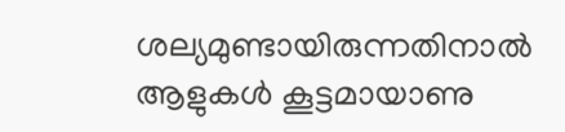ശല്യമുണ്ടായിരുന്നതിനാല്‍ ആളുകള്‍ കൂട്ടമായാണു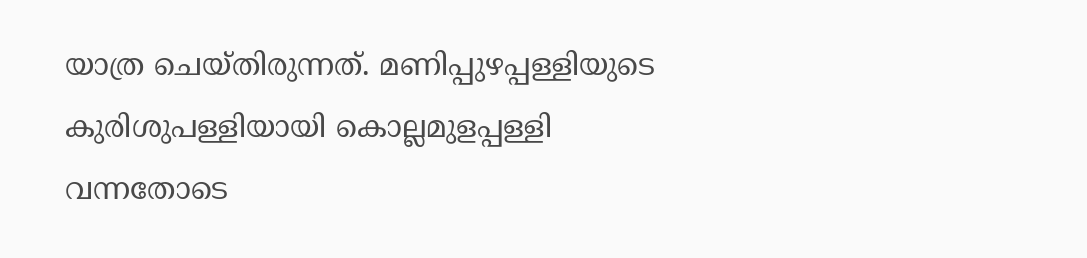യാത്ര ചെയ്തിരുന്നത്. മണിപ്പുഴപ്പള്ളിയുടെ കുരിശുപള്ളിയായി കൊല്ലമുളപ്പള്ളി വന്നതോടെ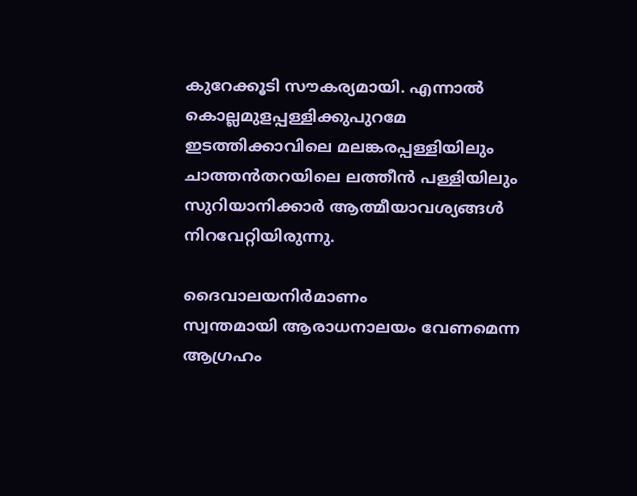കുറേക്കൂടി സൗകര്യമായി. എന്നാല്‍ കൊല്ലമുളപ്പള്ളിക്കുപുറമേ ഇടത്തിക്കാവിലെ മലങ്കരപ്പള്ളിയിലും ചാത്തന്‍തറയിലെ ലത്തീന്‍ പള്ളിയിലും സുറിയാനിക്കാര്‍ ആത്മീയാവശ്യങ്ങള്‍ നിറവേറ്റിയിരുന്നു.

ദൈവാലയനിര്‍മാണം
സ്വന്തമായി ആരാധനാലയം വേണമെന്ന ആഗ്രഹം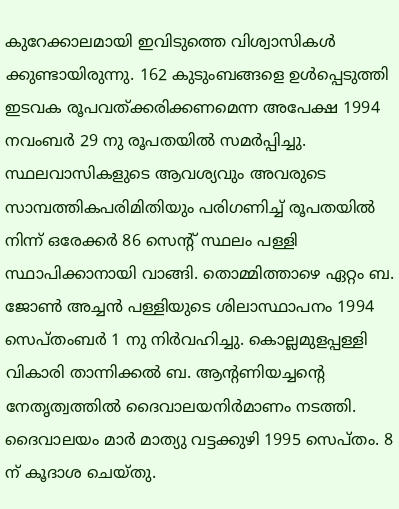കുറേക്കാലമായി ഇവിടുത്തെ വിശ്വാസികള്‍ ക്കുണ്ടായിരുന്നു. 162 കുടുംബങ്ങളെ ഉള്‍പ്പെടുത്തി ഇടവക രൂപവത്ക്കരിക്കണമെന്ന അപേക്ഷ 1994 നവംബര്‍ 29 നു രൂപതയില്‍ സമര്‍പ്പിച്ചു. സ്ഥലവാസികളുടെ ആവശ്യവും അവരുടെ സാമ്പത്തികപരിമിതിയും പരിഗണിച്ച് രൂപതയില്‍ നിന്ന് ഒരേക്കര്‍ 86 സെന്‍റ് സ്ഥലം പള്ളി സ്ഥാപിക്കാനായി വാങ്ങി. തൊമ്മിത്താഴെ ഏറ്റം ബ. ജോണ്‍ അച്ചന്‍ പള്ളിയുടെ ശിലാസ്ഥാപനം 1994 സെപ്തംബര്‍ 1 നു നിര്‍വഹിച്ചു. കൊല്ലമുളപ്പള്ളി വികാരി താന്നിക്കല്‍ ബ. ആന്‍റണിയച്ചന്‍റെ നേതൃത്വത്തില്‍ ദൈവാലയനിര്‍മാണം നടത്തി. ദൈവാലയം മാര്‍ മാത്യു വട്ടക്കുഴി 1995 സെപ്തം. 8 ന് കൂദാശ ചെയ്തു.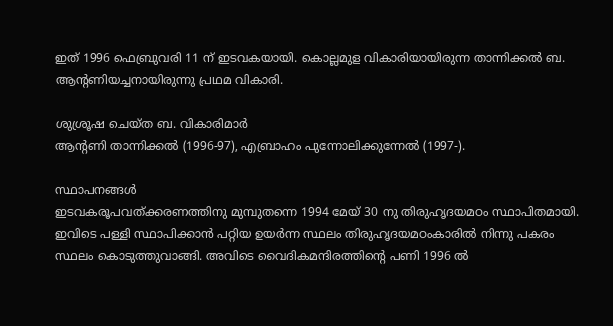ഇത് 1996 ഫെബ്രുവരി 11 ന് ഇടവകയായി. കൊല്ലമുള വികാരിയായിരുന്ന താന്നിക്കല്‍ ബ. ആന്‍റണിയച്ചനായിരുന്നു പ്രഥമ വികാരി.

ശുശ്രൂഷ ചെയ്ത ബ. വികാരിമാര്‍
ആന്‍റണി താന്നിക്കല്‍ (1996-97), എബ്രാഹം പുന്നോലിക്കുന്നേല്‍ (1997-).

സ്ഥാപനങ്ങള്‍
ഇടവകരൂപവത്ക്കരണത്തിനു മുമ്പുതന്നെ 1994 മേയ് 30 നു തിരുഹൃദയമഠം സ്ഥാപിതമായി. ഇവിടെ പള്ളി സ്ഥാപിക്കാന്‍ പറ്റിയ ഉയര്‍ന്ന സ്ഥലം തിരുഹൃദയമഠംകാരില്‍ നിന്നു പകരം സ്ഥലം കൊടുത്തുവാങ്ങി. അവിടെ വൈദികമന്ദിരത്തിന്‍റെ പണി 1996 ല്‍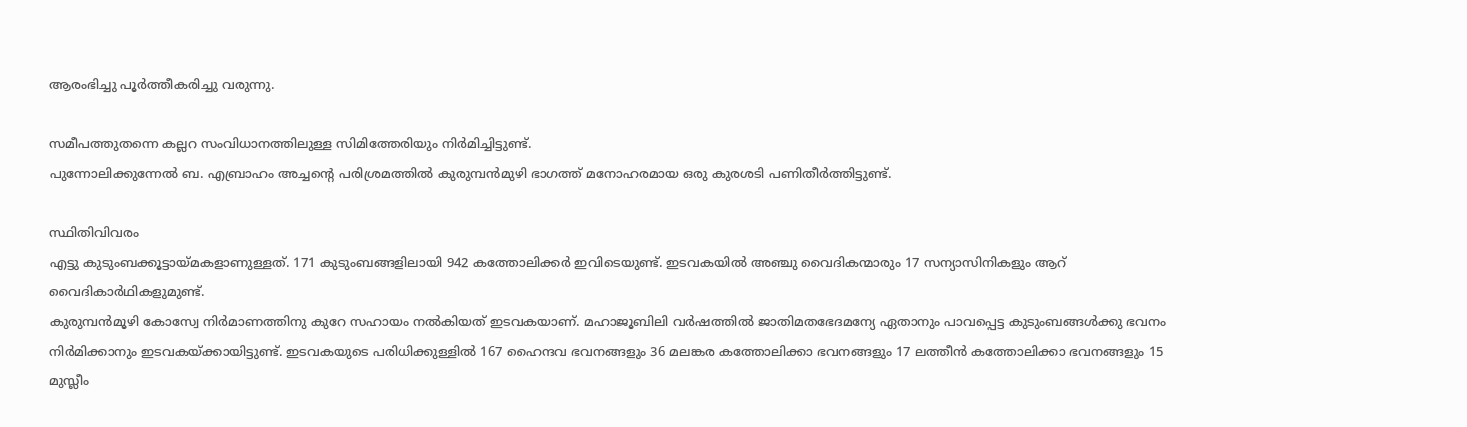ആരംഭിച്ചു പൂര്‍ത്തീകരിച്ചു വരുന്നു.

സമീപത്തുതന്നെ കല്ലറ സംവിധാനത്തിലുള്ള സിമിത്തേരിയും നിര്‍മിച്ചിട്ടുണ്ട്.
പുന്നോലിക്കുന്നേല്‍ ബ. എബ്രാഹം അച്ചന്‍റെ പരിശ്രമത്തില്‍ കുരുമ്പന്‍മുഴി ഭാഗത്ത് മനോഹരമായ ഒരു കുരശടി പണിതീര്‍ത്തിട്ടുണ്ട്.

സ്ഥിതിവിവരം
എട്ടു കുടുംബക്കൂട്ടായ്മകളാണുള്ളത്. 171 കുടുംബങ്ങളിലായി 942 കത്തോലിക്കര്‍ ഇവിടെയുണ്ട്. ഇടവകയില്‍ അഞ്ചു വൈദികന്മാരും 17 സന്യാസിനികളും ആറ് വൈദികാര്‍ഥികളുമുണ്ട്.
കുരുമ്പന്‍മൂഴി കോസ്വേ നിര്‍മാണത്തിനു കുറേ സഹായം നല്‍കിയത് ഇടവകയാണ്. മഹാജൂബിലി വര്‍ഷത്തില്‍ ജാതിമതഭേദമന്യേ ഏതാനും പാവപ്പെട്ട കുടുംബങ്ങള്‍ക്കു ഭവനം നിര്‍മിക്കാനും ഇടവകയ്ക്കായിട്ടുണ്ട്. ഇടവകയുടെ പരിധിക്കുള്ളില്‍ 167 ഹൈന്ദവ ഭവനങ്ങളും 36 മലങ്കര കത്തോലിക്കാ ഭവനങ്ങളും 17 ലത്തീന്‍ കത്തോലിക്കാ ഭവനങ്ങളും 15 മുസ്ലീം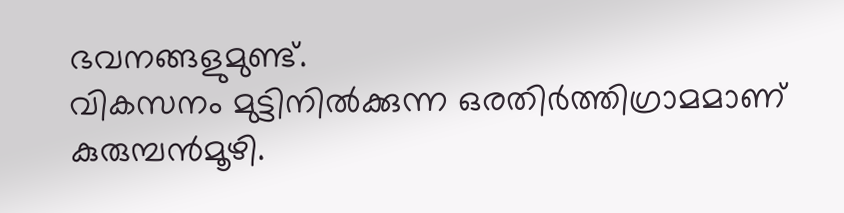ഭവനങ്ങളുമുണ്ട്.
വികസനം മുട്ടിനില്‍ക്കുന്ന ഒരതിര്‍ത്തിഗ്രാമമാണ് കുരുമ്പന്‍മൂഴി.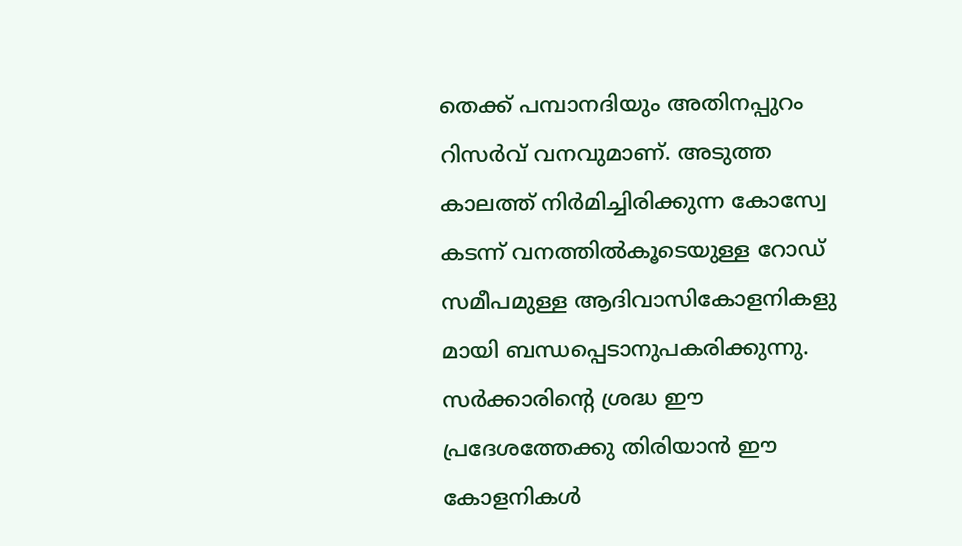തെക്ക് പമ്പാനദിയും അതിനപ്പുറം റിസര്‍വ് വനവുമാണ്. അടുത്ത കാലത്ത് നിര്‍മിച്ചിരിക്കുന്ന കോസ്വേ കടന്ന് വനത്തില്‍കൂടെയുള്ള റോഡ് സമീപമുള്ള ആദിവാസികോളനികളു മായി ബന്ധപ്പെടാനുപകരിക്കുന്നു. സര്‍ക്കാരിന്‍റെ ശ്രദ്ധ ഈ പ്രദേശത്തേക്കു തിരിയാന്‍ ഈ കോളനികള്‍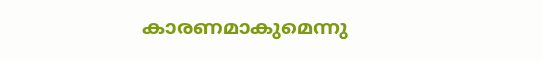കാരണമാകുമെന്നു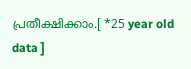പ്രതീക്ഷിക്കാം.[ *25 year old data ]